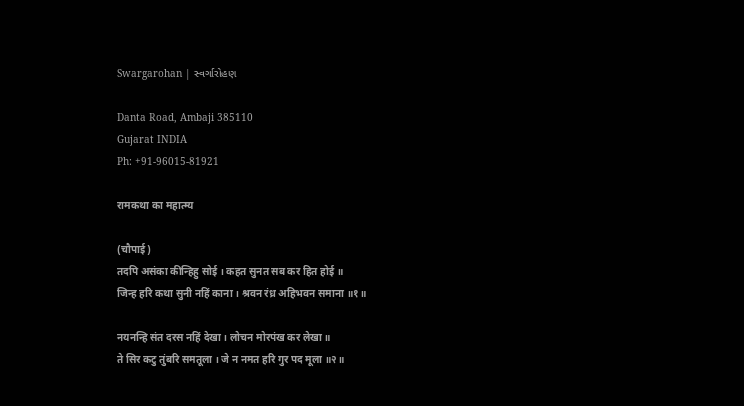Swargarohan | સ્વર્ગારોહણ

Danta Road, Ambaji 385110
Gujarat INDIA
Ph: +91-96015-81921

रामकथा का महात्म्य

(चौपाई)
तदपि असंका कीन्हिहु सोई । कहत सुनत सब कर हित होई ॥
जिन्ह हरि कथा सुनी नहिं काना । श्रवन रंध्र अहिभवन समाना ॥१॥

नयनन्हि संत दरस नहिं देखा । लोचन मोरपंख कर लेखा ॥
ते सिर कटु तुंबरि समतूला । जे न नमत हरि गुर पद मूला ॥२॥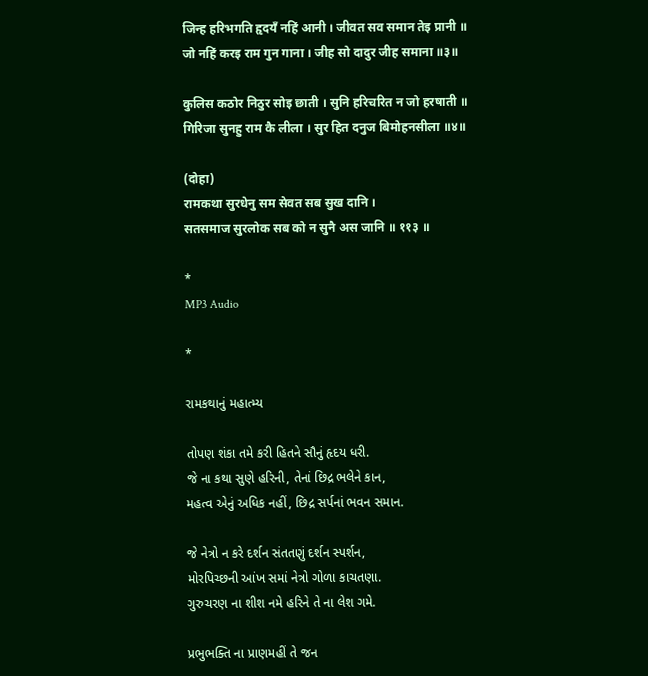जिन्ह हरिभगति हृदयँ नहिं आनी । जीवत सव समान तेइ प्रानी ॥
जो नहिं करइ राम गुन गाना । जीह सो दादुर जीह समाना ॥३॥

कुलिस कठोर निठुर सोइ छाती । सुनि हरिचरित न जो हरषाती ॥
गिरिजा सुनहु राम कै लीला । सुर हित दनुज बिमोहनसीला ॥४॥

(दोहा)
रामकथा सुरधेनु सम सेवत सब सुख दानि ।
सतसमाज सुरलोक सब को न सुनै अस जानि ॥ ११३ ॥

*
MP3 Audio

*

રામકથાનું મહાત્મ્ય

તોપણ શંકા તમે કરી હિતને સૌનું હૃદય ધરી.
જે ના કથા સુણે હરિની, તેનાં છિદ્ર ભલેને કાન,
મહત્વ એનું અધિક નહીં, છિદ્ર સર્પનાં ભવન સમાન.

જે નેત્રો ન કરે દર્શન સંતતણું દર્શન સ્પર્શન,
મોરપિચ્છની આંખ સમાં નેત્રો ગોળા કાચતણા.
ગુરુચરણ ના શીશ નમે હરિને તે ના લેશ ગમે.

પ્રભુભક્તિ ના પ્રાણમહીં તે જન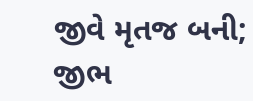જીવે મૃતજ બની;
જીભ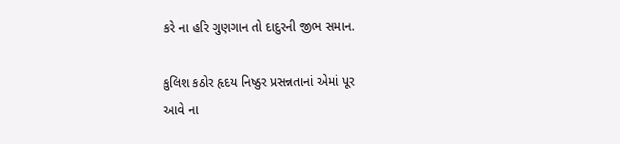કરે ના હરિ ગુણગાન તો દાદુરની જીભ સમાન.

કુલિશ કઠોર હૃદય નિષ્ઠુર પ્રસન્નતાનાં એમાં પૂર
આવે ના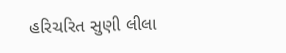હરિચરિત સુણી લીલા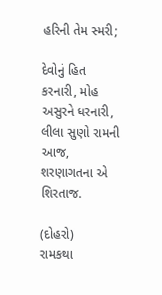હરિની તેમ સ્મરી;

દેવોનું હિત કરનારી, મોહ અસુરને ધરનારી,
લીલા સુણો રામની આજ, શરણાગતના એ શિરતાજ.

(દોહરો)
રામકથા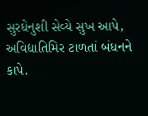સુરધેનુશી સેવ્યે સુખ આપે,
અવિદ્યાતિમિર ટાળતાં બંધનને કાપે.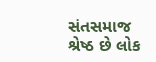સંતસમાજ શ્રેષ્ઠ છે લોક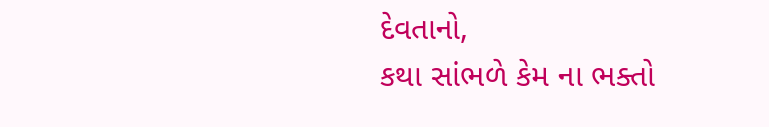દેવતાનો,
કથા સાંભળે કેમ ના ભક્તો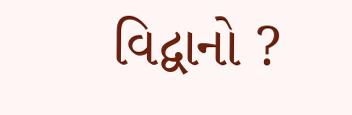વિદ્વાનો ?